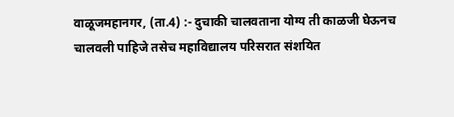वाळूजमहानगर, (ता.4) :- दुचाकी चालवताना योग्य ती काळजी घेऊनच चालवली पाहिजे तसेच महाविद्यालय परिसरात संशयित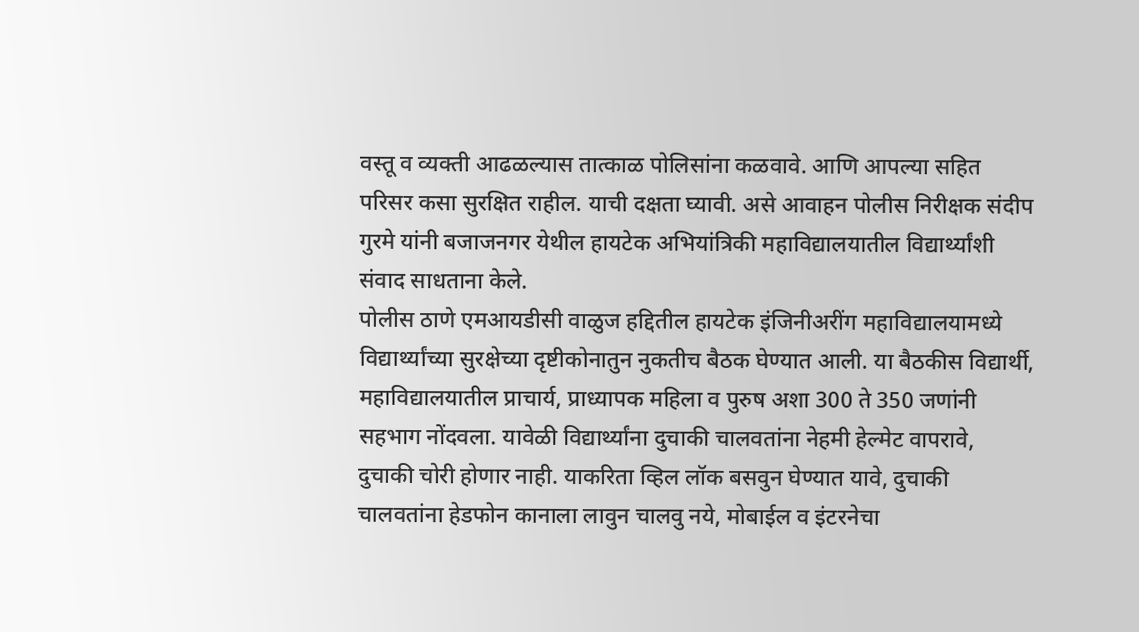वस्तू व व्यक्ती आढळल्यास तात्काळ पोलिसांना कळवावे. आणि आपल्या सहित परिसर कसा सुरक्षित राहील. याची दक्षता घ्यावी. असे आवाहन पोलीस निरीक्षक संदीप गुरमे यांनी बजाजनगर येथील हायटेक अभियांत्रिकी महाविद्यालयातील विद्यार्थ्यांशी संवाद साधताना केले.
पोलीस ठाणे एमआयडीसी वाळुज हद्दितील हायटेक इंजिनीअरींग महाविद्यालयामध्ये विद्यार्थ्यांच्या सुरक्षेच्या दृष्टीकोनातुन नुकतीच बैठक घेण्यात आली. या बैठकीस विद्यार्थी, महाविद्यालयातील प्राचार्य, प्राध्यापक महिला व पुरुष अशा 300 ते 350 जणांनी सहभाग नोंदवला. यावेळी विद्यार्थ्यांना दुचाकी चालवतांना नेहमी हेल्मेट वापरावे, दुचाकी चोरी होणार नाही. याकरिता व्हिल लॉक बसवुन घेण्यात यावे, दुचाकी चालवतांना हेडफोन कानाला लावुन चालवु नये, मोबाईल व इंटरनेचा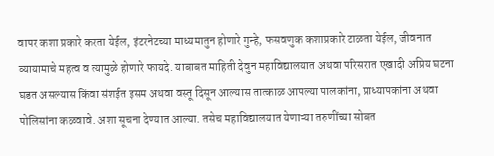वापर कशा प्रकारे करता येईल, इंटरनेटच्या माध्यमातुन होणारे गुन्हे, फसवणुक कशाप्रकारे टाळता येईल, जीवनात व्यायामाचे महत्व व त्यामुळे होणारे फायदे. याबाबत माहिती देवुन महाविद्यालयात अथवा परिसरात एखादी अप्रिय घटना घडत असल्यास किंवा संशईत इसम अथवा वस्तू दिसून आल्यास तात्काळ आपल्या पालकांना, प्राध्यापकांना अथवा पोलिसांना कळवावे. अशा सूचना देण्यात आल्या. तसेच महाविद्यालयात येणाऱ्या तरुणींच्या सोबत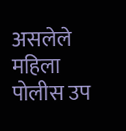असलेले महिला पोलीस उप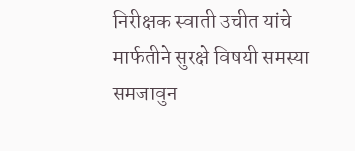निरीक्षक स्वाती उचीत यांचे मार्फतीने सुरक्षे विषयी समस्या समजावुन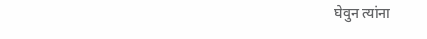घेवुन त्यांना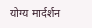योग्य मार्दर्शन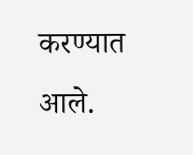करण्यात आले.